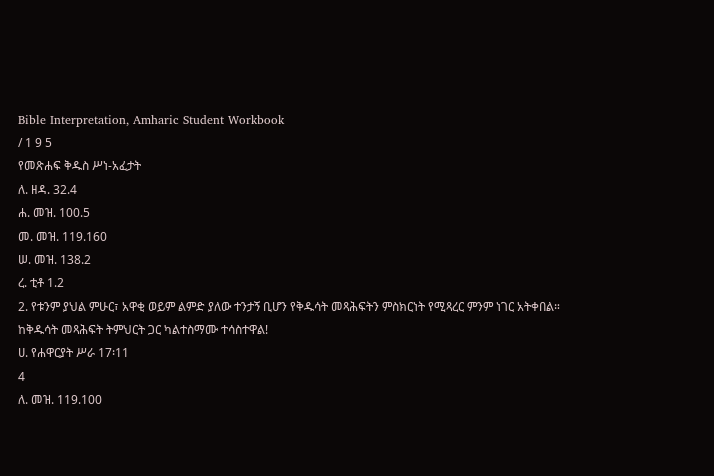Bible Interpretation, Amharic Student Workbook
/ 1 9 5
የመጽሐፍ ቅዱስ ሥነ-አፈታት
ለ. ዘዳ. 32.4
ሐ. መዝ. 100.5
መ. መዝ. 119.160
ሠ. መዝ. 138.2
ረ. ቲቶ 1.2
2. የቱንም ያህል ምሁር፣ አዋቂ ወይም ልምድ ያለው ተንታኝ ቢሆን የቅዱሳት መጻሕፍትን ምስክርነት የሚጻረር ምንም ነገር አትቀበል። ከቅዱሳት መጻሕፍት ትምህርት ጋር ካልተስማሙ ተሳስተዋል!
ሀ. የሐዋርያት ሥራ 17፡11
4
ለ. መዝ. 119.100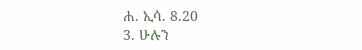ሐ. ኢሳ. 8.20
3. ሁሉን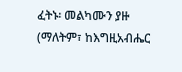ፈትኑ፡ መልካሙን ያዙ (ማለትም፣ ከእግዚአብሔር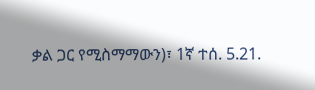ቃል ጋር የሚስማማውን)፣ 1ኛ ተሰ. 5.21.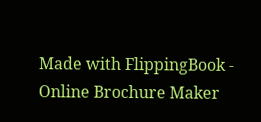Made with FlippingBook - Online Brochure Maker